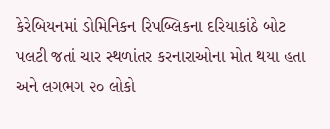કેરેબિયનમાં ડોમિનિકન રિપબ્લિકના દરિયાકાંઠે બોટ પલટી જતાં ચાર સ્થળાંતર કરનારાઓના મોત થયા હતા અને લગભગ ૨૦ લોકો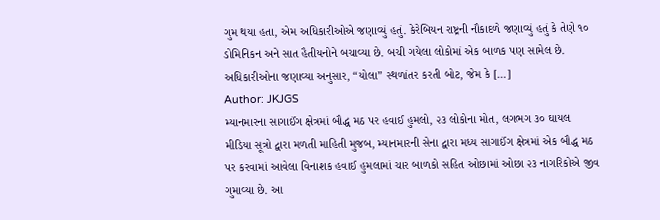ગુમ થયા હતા, એમ અધિકારીઓએ જણાવ્યું હતું. કેરેબિયન રાષ્ટ્રની નૌકાદળે જણાવ્યું હતું કે તેણે ૧૦ ડોમિનિકન અને સાત હૈતીયનોને બચાવ્યા છે. બચી ગયેલા લોકોમાં એક બાળક પણ સામેલ છે. અધિકારીઓના જણાવ્યા અનુસાર, “યોલા” સ્થળાંતર કરતી બોટ, જેમ કે […]
Author: JKJGS
મ્યાનમારના સાગાઈંગ ક્ષેત્રમાં બૌદ્ધ મઠ પર હવાઈ હુમલો, ૨૩ લોકોના મોત, લગભગ ૩૦ ઘાયલ
મીડિયા સૂત્રો દ્વારા મળતી માહિતી મુજબ, મ્યાનમારની સેના દ્વારા મધ્ય સાગાઈંગ ક્ષેત્રમાં એક બૌદ્ધ મઠ પર કરવામાં આવેલા વિનાશક હવાઈ હુમલામાં ચાર બાળકો સહિત ઓછામાં ઓછા ૨૩ નાગરિકોએ જીવ ગુમાવ્યા છે. આ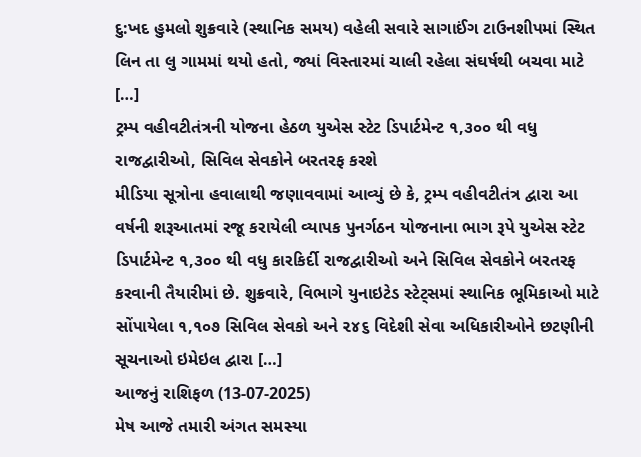દુ:ખદ હુમલો શુક્રવારે (સ્થાનિક સમય) વહેલી સવારે સાગાઈંગ ટાઉનશીપમાં સ્થિત લિન તા લુ ગામમાં થયો હતો, જ્યાં વિસ્તારમાં ચાલી રહેલા સંઘર્ષથી બચવા માટે […]
ટ્રમ્પ વહીવટીતંત્રની યોજના હેઠળ યુએસ સ્ટેટ ડિપાર્ટમેન્ટ ૧,૩૦૦ થી વધુ રાજદ્વારીઓ, સિવિલ સેવકોને બરતરફ કરશે
મીડિયા સૂત્રોના હવાલાથી જણાવવામાં આવ્યું છે કે, ટ્રમ્પ વહીવટીતંત્ર દ્વારા આ વર્ષની શરૂઆતમાં રજૂ કરાયેલી વ્યાપક પુનર્ગઠન યોજનાના ભાગ રૂપે યુએસ સ્ટેટ ડિપાર્ટમેન્ટ ૧,૩૦૦ થી વધુ કારકિર્દી રાજદ્વારીઓ અને સિવિલ સેવકોને બરતરફ કરવાની તૈયારીમાં છે. શુક્રવારે, વિભાગે યુનાઇટેડ સ્ટેટ્સમાં સ્થાનિક ભૂમિકાઓ માટે સોંપાયેલા ૧,૧૦૭ સિવિલ સેવકો અને ૨૪૬ વિદેશી સેવા અધિકારીઓને છટણીની સૂચનાઓ ઇમેઇલ દ્વારા […]
આજનું રાશિફળ (13-07-2025)
મેષ આજે તમારી અંગત સમસ્યા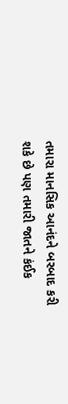તમારા માનસિક આનંદને બરબાદ કરી શકે છે પણ તમારી જાતને કંઈક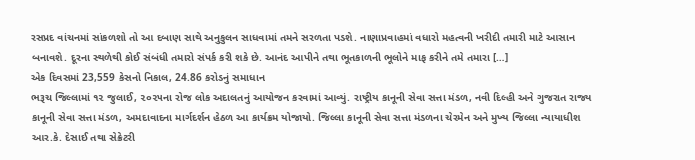રસપ્રદ વાંચનમાં સાંકળશો તો આ દબાણ સાથે અનુકુલન સાધવામાં તમને સરળતા પડશે. નાણાપ્રવાહમાં વધારો મહત્વની ખરીદી તમારી માટે આસાન બનાવશે. દૂરના સ્થળેથી કોઈ સંબંધી તમારો સંપર્ક કરી શકે છે. આનંદ આપીને તથા ભૂતકાળની ભૂલોને માફ કરીને તમે તમારા […]
એક દિવસમાં 23,559 કેસનો નિકાલ, 24.86 કરોડનું સમાધાન
ભરૂચ જિલ્લામાં ૧૨ જુલાઈ, ૨૦૨૫ના રોજ લોક અદાલતનું આયોજન કરવામાં આવ્યું. રાષ્ટ્રીય કાનૂની સેવા સત્તા મંડળ, નવી દિલ્હી અને ગુજરાત રાજ્ય કાનૂની સેવા સત્તા મંડળ, અમદાવાદના માર્ગદર્શન હેઠળ આ કાર્યક્રમ યોજાયો. જિલ્લા કાનૂની સેવા સત્તા મંડળના ચેરમેન અને મુખ્ય જિલ્લા ન્યાયાધીશ આર.કે. દેસાઈ તથા સેક્રેટરી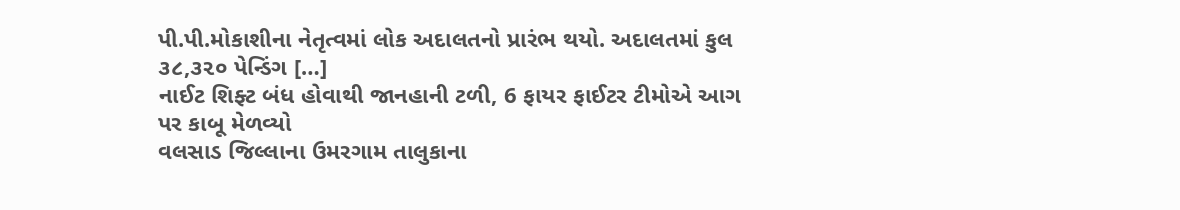પી.પી.મોકાશીના નેતૃત્વમાં લોક અદાલતનો પ્રારંભ થયો. અદાલતમાં કુલ ૩૮,૩૨૦ પેન્ડિંગ […]
નાઈટ શિફ્ટ બંધ હોવાથી જાનહાની ટળી, 6 ફાયર ફાઈટર ટીમોએ આગ પર કાબૂ મેળવ્યો
વલસાડ જિલ્લાના ઉમરગામ તાલુકાના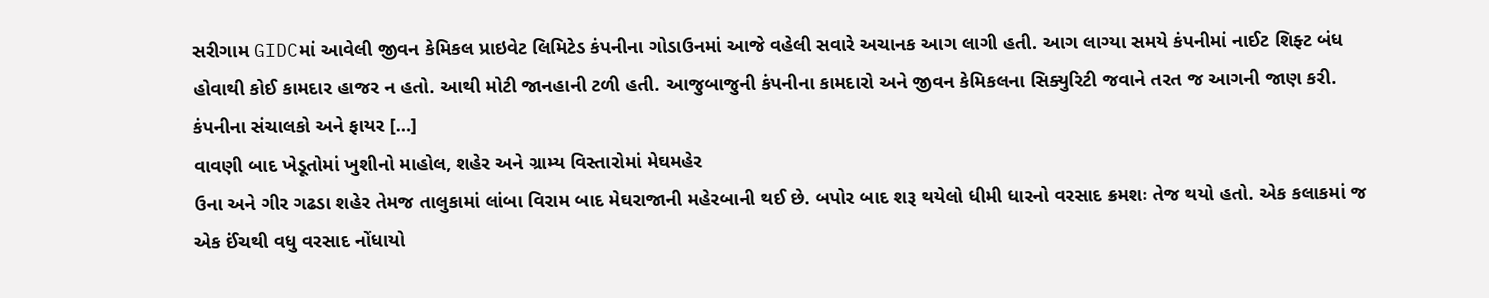સરીગામ GIDCમાં આવેલી જીવન કેમિકલ પ્રાઇવેટ લિમિટેડ કંપનીના ગોડાઉનમાં આજે વહેલી સવારે અચાનક આગ લાગી હતી. આગ લાગ્યા સમયે કંપનીમાં નાઈટ શિફ્ટ બંધ હોવાથી કોઈ કામદાર હાજર ન હતો. આથી મોટી જાનહાની ટળી હતી. આજુબાજુની કંપનીના કામદારો અને જીવન કેમિકલના સિક્યુરિટી જવાને તરત જ આગની જાણ કરી. કંપનીના સંચાલકો અને ફાયર […]
વાવણી બાદ ખેડૂતોમાં ખુશીનો માહોલ, શહેર અને ગ્રામ્ય વિસ્તારોમાં મેઘમહેર
ઉના અને ગીર ગઢડા શહેર તેમજ તાલુકામાં લાંબા વિરામ બાદ મેઘરાજાની મહેરબાની થઈ છે. બપોર બાદ શરૂ થયેલો ધીમી ધારનો વરસાદ ક્રમશઃ તેજ થયો હતો. એક કલાકમાં જ એક ઈંચથી વધુ વરસાદ નોંધાયો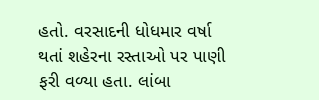હતો. વરસાદની ધોધમાર વર્ષા થતાં શહેરના રસ્તાઓ પર પાણી ફરી વળ્યા હતા. લાંબા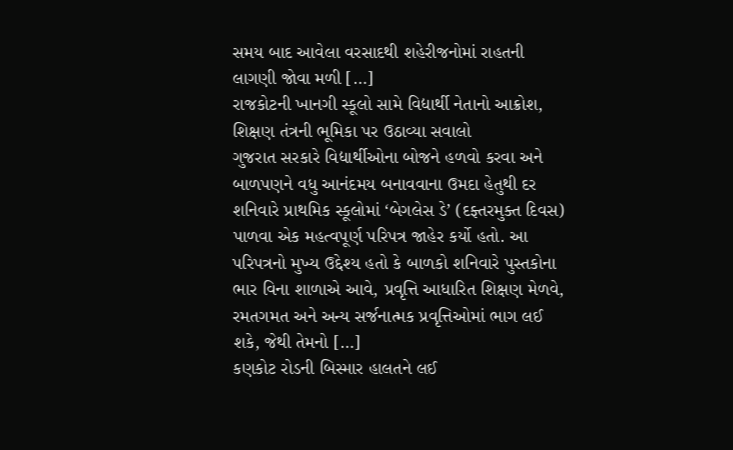સમય બાદ આવેલા વરસાદથી શહેરીજનોમાં રાહતની લાગણી જોવા મળી […]
રાજકોટની ખાનગી સ્કૂલો સામે વિદ્યાર્થી નેતાનો આક્રોશ, શિક્ષણ તંત્રની ભૂમિકા પર ઉઠાવ્યા સવાલો
ગુજરાત સરકારે વિદ્યાર્થીઓના બોજને હળવો કરવા અને બાળપણને વધુ આનંદમય બનાવવાના ઉમદા હેતુથી દર શનિવારે પ્રાથમિક સ્કૂલોમાં ‘બેગલેસ ડે’ (દફ્તરમુક્ત દિવસ) પાળવા એક મહત્વપૂર્ણ પરિપત્ર જાહેર કર્યો હતો. આ પરિપત્રનો મુખ્ય ઉદ્દેશ્ય હતો કે બાળકો શનિવારે પુસ્તકોના ભાર વિના શાળાએ આવે, પ્રવૃત્તિ આધારિત શિક્ષણ મેળવે, રમતગમત અને અન્ય સર્જનાત્મક પ્રવૃત્તિઓમાં ભાગ લઈ શકે, જેથી તેમનો […]
કણકોટ રોડની બિસ્માર હાલતને લઈ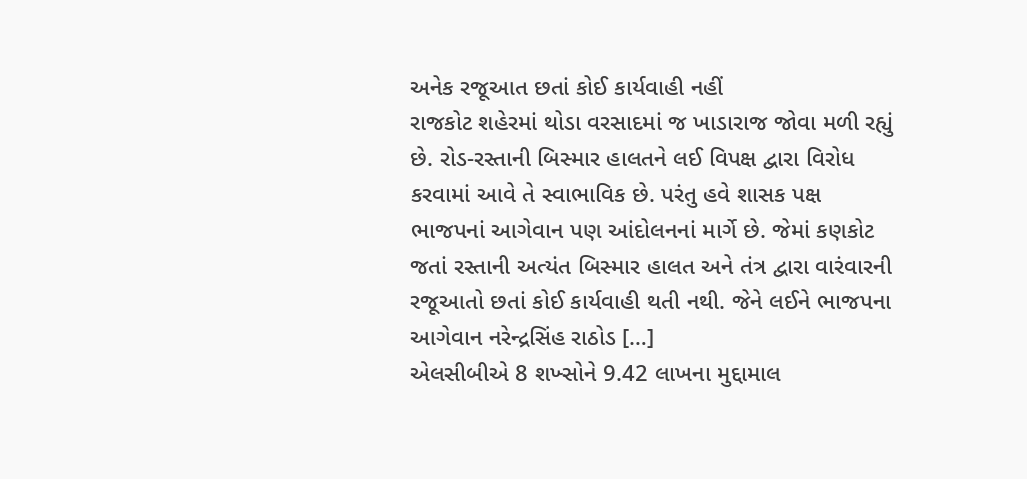અનેક રજૂઆત છતાં કોઈ કાર્યવાહી નહીં
રાજકોટ શહેરમાં થોડા વરસાદમાં જ ખાડારાજ જોવા મળી રહ્યું છે. રોડ-રસ્તાની બિસ્માર હાલતને લઈ વિપક્ષ દ્વારા વિરોધ કરવામાં આવે તે સ્વાભાવિક છે. પરંતુ હવે શાસક પક્ષ ભાજપનાં આગેવાન પણ આંદોલનનાં માર્ગે છે. જેમાં કણકોટ જતાં રસ્તાની અત્યંત બિસ્માર હાલત અને તંત્ર દ્વારા વારંવારની રજૂઆતો છતાં કોઈ કાર્યવાહી થતી નથી. જેને લઈને ભાજપના આગેવાન નરેન્દ્રસિંહ રાઠોડ […]
એલસીબીએ 8 શખ્સોને 9.42 લાખના મુદ્દામાલ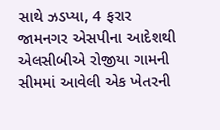સાથે ઝડપ્યા, 4 ફરાર
જામનગર એસપીના આદેશથી એલસીબીએ રોજીયા ગામની સીમમાં આવેલી એક ખેતરની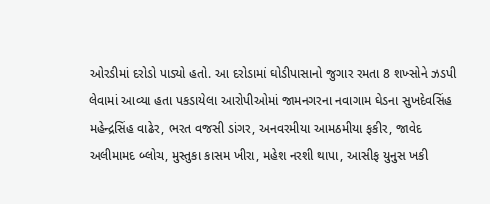ઓરડીમાં દરોડો પાડ્યો હતો. આ દરોડામાં ઘોડીપાસાનો જુગાર રમતા 8 શખ્સોને ઝડપી લેવામાં આવ્યા હતા પકડાયેલા આરોપીઓમાં જામનગરના નવાગામ ઘેડના સુખદેવસિંહ મહેન્દ્રસિંહ વાઢેર, ભરત વજસી ડાંગર, અનવરમીયા આમઠમીયા ફકીર, જાવેદ અલીમામદ બ્લોચ, મુસ્તુકા કાસમ ખીરા, મહેશ નરશી થાપા, આસીફ યુનુસ ખકી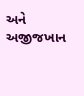અને અજીજખાન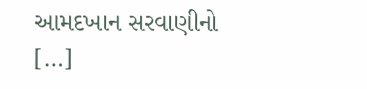આમદખાન સરવાણીનો […]